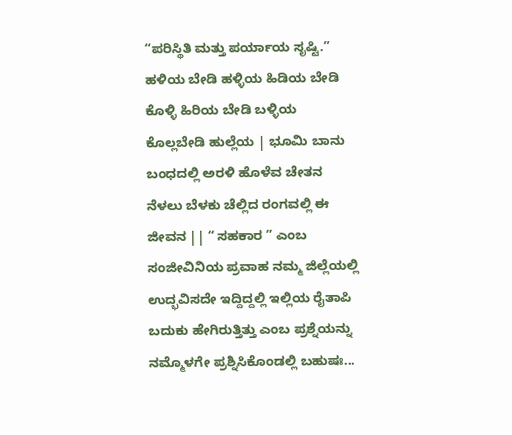ʻʻಪರಿಸ್ಥಿತಿ ಮತ್ತು ಪರ್ಯಾಯ ಸೃಷ್ಟಿ.ʼʼ
ಹಳಿಯ ಬೇಡಿ ಹಳ್ಳಿಯ ಹಿಡಿಯ ಬೇಡಿ ಕೊಳ್ಳಿ ಹಿರಿಯ ಬೇಡಿ ಬಳ್ಳಿಯ ಕೊಲ್ಲಬೇಡಿ ಹುಲ್ಲೆಯ | ಭೂಮಿ ಬಾನು ಬಂಧದಲ್ಲಿ ಅರಳಿ ಹೊಳೆವ ಚೇತನ ನೆಳಲು ಬೆಳಕು ಚೆಲ್ಲಿದ ರಂಗವಲ್ಲಿ ಈ ಜೀವನ || ʻʻ ಸಹಕಾರ ʼʼ ಎಂಬ ಸಂಜೀವಿನಿಯ ಪ್ರವಾಹ ನಮ್ಮ ಜಿಲ್ಲೆಯಲ್ಲಿ ಉದ್ಭವಿಸದೇ ಇದ್ದಿದ್ದಲ್ಲಿ ಇಲ್ಲಿಯ ರೈತಾಪಿ ಬದುಕು ಹೇಗಿರುತ್ತಿತ್ತು ಎಂಬ ಪ್ರಶ್ನೆಯನ್ನು ನಮ್ಮೊಳಗೇ ಪ್ರಶ್ನಿಸಿಕೊಂಡಲ್ಲಿ ಬಹುಷಃ...